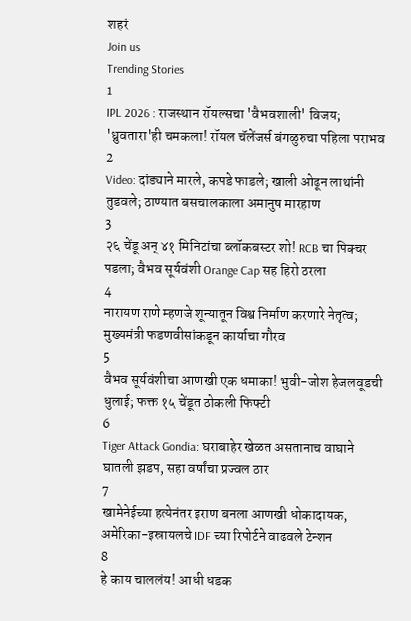शहरं
Join us
Trending Stories
1
IPL 2026 : राजस्थान रॉयल्सचा 'वैभवशाली' विजय; 'ध्रुवतारा'ही चमकला! रॉयल चॅलेंजर्स बंगळुरुचा पहिला पराभव
2
Video: दांड्याने मारले, कपडे फाडले; खाली ओढून लाथांनी तुडवले; ठाण्यात बसचालकाला अमानुष मारहाण
3
२६ चेंडू अन् ४१ मिनिटांचा ब्लॉकबस्टर शो! RCB चा पिक्चर पडला; वैभव सूर्यवंशी Orange Cap सह हिरो ठरला
4
नारायण राणे म्हणजे शून्यातून विश्व निर्माण करणारे नेतृत्व; मुख्यमंत्री फडणवीसांकडून कार्याचा गौरव
5
वैभव सूर्यवंशीचा आणखी एक धमाका! भुवी-जोश हेजलवूडची धुलाई; फक्त १५ चेंडूत ठोकली फिफ्टी
6
Tiger Attack Gondia: घराबाहेर खेळत असतानाच वाघाने घातली झडप, सहा वर्षांचा प्रज्वल ठार
7
खामेनेईच्या हत्येनंतर इराण बनला आणखी धोकादायक, अमेरिका-इस्रायलचे IDF च्या रिपोर्टने वाढवले टेन्शन
8
हे काय चाललंय! आधी धडक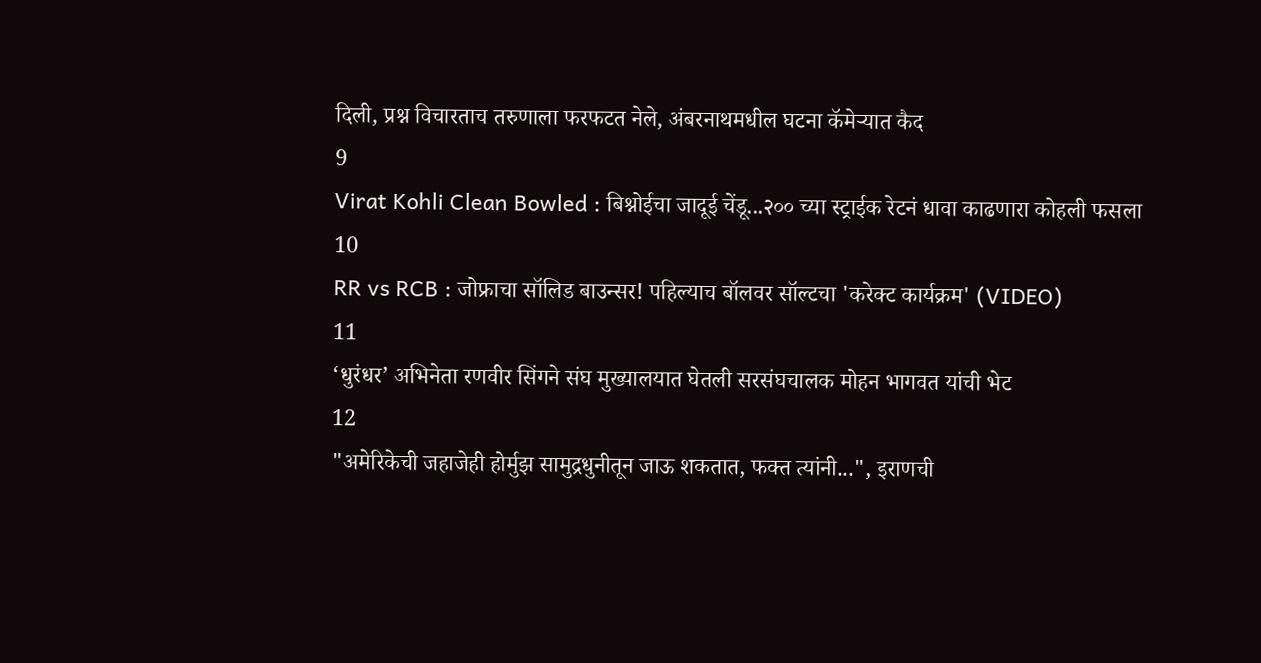दिली, प्रश्न विचारताच तरुणाला फरफटत नेले, अंबरनाथमधील घटना कॅमेऱ्यात कैद
9
Virat Kohli Clean Bowled : बिश्नोईचा जादूई चेंडू...२०० च्या स्ट्राईक रेटनं धावा काढणारा कोहली फसला
10
RR vs RCB : जोफ्राचा सॉलिड बाउन्सर! पहिल्याच बॉलवर सॉल्टचा 'करेक्ट कार्यक्रम' (VIDEO)
11
‘धुरंधर’ अभिनेता रणवीर सिंगने संघ मुख्यालयात घेतली सरसंघचालक मोहन भागवत यांची भेट
12
"अमेरिकेची जहाजेही होर्मुझ सामुद्रधुनीतून जाऊ शकतात, फक्त त्यांनी...", इराणची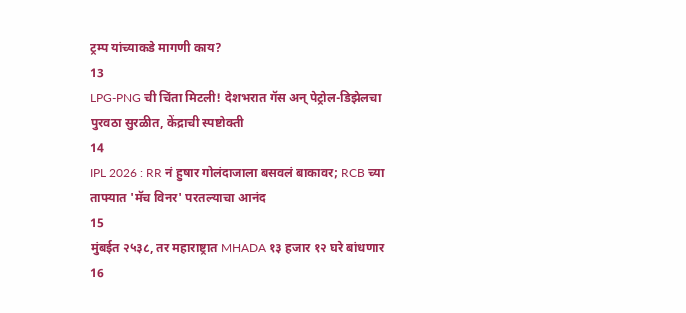ट्रम्प यांच्याकडे मागणी काय?
13
LPG-PNG ची चिंता मिटली! देशभरात गॅस अन् पेट्रोल-डिझेलचा पुरवठा सुरळीत, केंद्राची स्पष्टोक्ती
14
IPL 2026 : RR नं हुषार गोलंदाजाला बसवलं बाकावर; RCB च्या ताफ्यात 'मॅच विनर' परतल्याचा आनंद
15
मुंबईत २५३८, तर महाराष्ट्रात MHADA १३ हजार १२ घरे बांधणार
16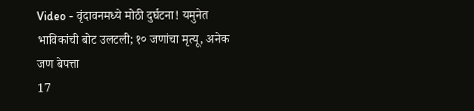Video - वृंदावनमध्ये मोठी दुर्घटना! यमुनेत भाविकांची बोट उलटली; १० जणांचा मृत्यू, अनेक जण बेपत्ता
17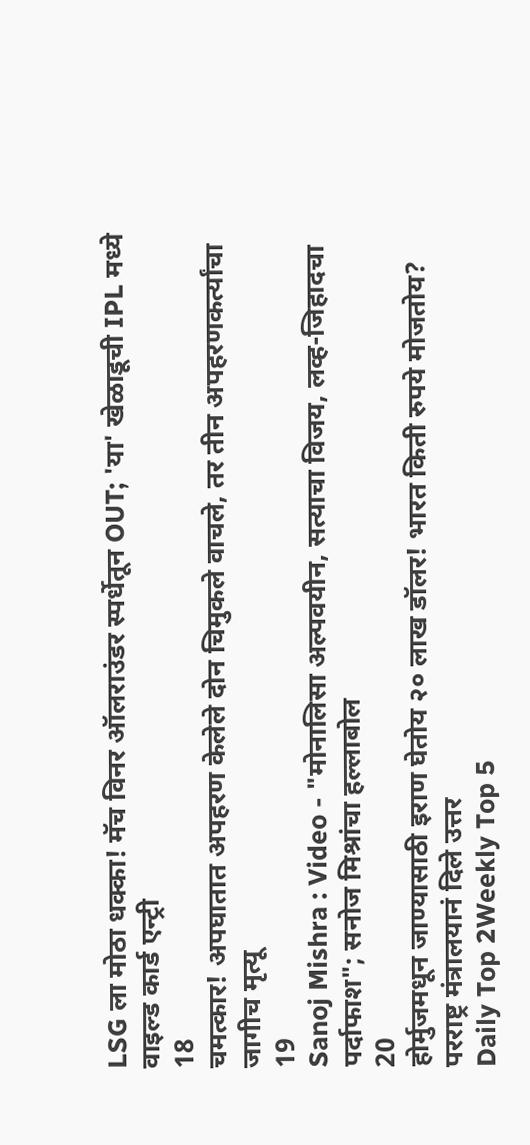LSG ला मोठा धक्का! मॅच विनर ऑलराउंडर स्पर्धेतून OUT; 'या' खेळाडूची IPL मध्ये वाइल्ड कार्ड एन्ट्री
18
चमत्कार! अपघातात अपहरण केलेले दोन चिमुकले वाचले, तर तीन अपहरणकर्त्यांचा जागीच मृत्यू
19
Sanoj Mishra : Video - "मोनालिसा अल्पवयीन, सत्याचा विजय, लव्ह-जिहादचा पर्दाफाश"; सनोज मिश्रांचा हल्लाबोल
20
होर्मुजमधून जाण्यासाठी इराण घेतोय २० लाख डॉलर! भारत किती रुपये मोजतोय? परराष्ट्र मंत्रालयानं दिले उत्तर
Daily Top 2Weekly Top 5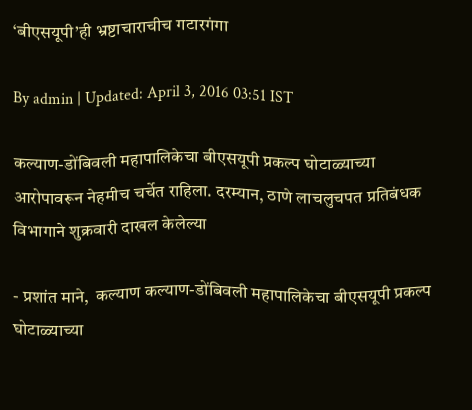‘बीएसयूपी’ही भ्रष्टाचाराचीच गटारगंगा

By admin | Updated: April 3, 2016 03:51 IST

कल्याण-डोंबिवली महापालिकेचा बीएसयूपी प्रकल्प घोटाळ्याच्या आरोपावरून नेहमीच चर्चेत राहिला. दरम्यान, ठाणे लाचलुचपत प्रतिबंधक विभागाने शुक्रवारी दाखल केलेल्या

- प्रशांत माने,  कल्याण कल्याण-डोंबिवली महापालिकेचा बीएसयूपी प्रकल्प घोटाळ्याच्या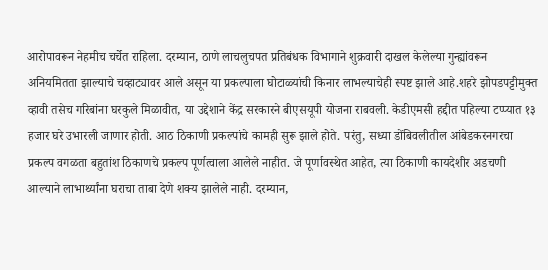आरोपावरून नेहमीच चर्चेत राहिला. दरम्यान, ठाणे लाचलुचपत प्रतिबंधक विभागाने शुक्रवारी दाखल केलेल्या गुन्ह्यांवरून अनियमितता झाल्याचे चव्हाट्यावर आले असून या प्रकल्पाला घोटाळ्यांची किनार लाभल्याचेही स्पष्ट झाले आहे.शहरे झोपडपट्टीमुक्त व्हावी तसेच गरिबांना घरकुले मिळावीत, या उद्देशाने केंद्र सरकारने बीएसयूपी योजना राबवली. केडीएमसी हद्दीत पहिल्या टप्प्यात १३ हजार घरे उभारली जाणार होती. आठ ठिकाणी प्रकल्पांचे कामही सुरू झाले होते. परंतु, सध्या डोंबिवलीतील आंबेडकरनगरचा प्रकल्प वगळता बहुतांश ठिकाणचे प्रकल्प पूर्णत्वाला आलेले नाहीत. जे पूर्णावस्थेत आहेत, त्या ठिकाणी कायदेशीर अडचणी आल्याने लाभार्थ्यांना घराचा ताबा देणे शक्य झालेले नाही. दरम्यान,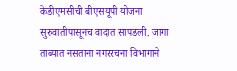केडीएमसीची बीएसयूपी योजना सुरुवातीपासूनच वादात सापडली. जागा ताब्यात नसताना नगररचना विभागाने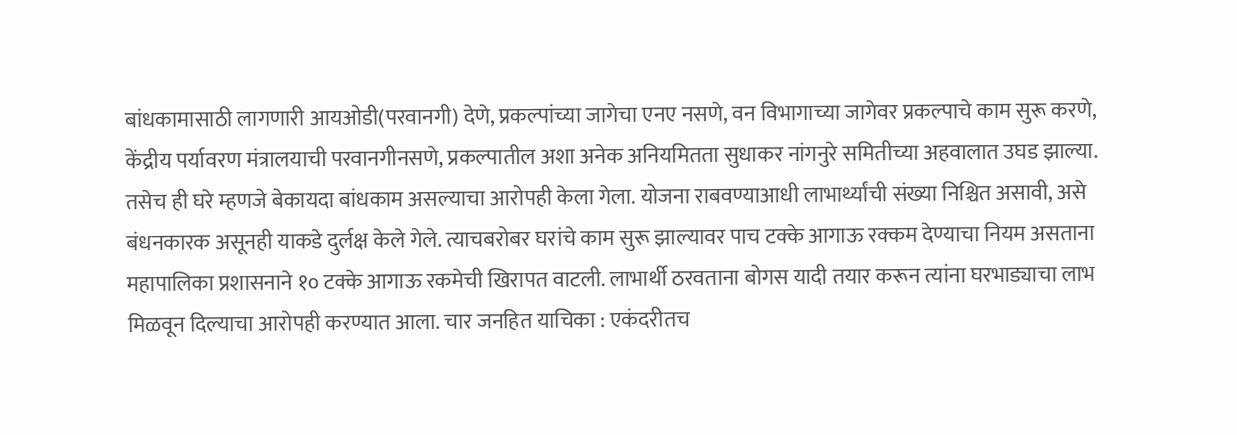बांधकामासाठी लागणारी आयओडी(परवानगी) देणे, प्रकल्पांच्या जागेचा एनए नसणे, वन विभागाच्या जागेवर प्रकल्पाचे काम सुरू करणे, केंद्रीय पर्यावरण मंत्रालयाची परवानगीनसणे, प्रकल्पातील अशा अनेक अनियमितता सुधाकर नांगनुरे समितीच्या अहवालात उघड झाल्या. तसेच ही घरे म्हणजे बेकायदा बांधकाम असल्याचा आरोपही केला गेला. योजना राबवण्याआधी लाभार्थ्यांची संख्या निश्चित असावी, असे बंधनकारक असूनही याकडे दुर्लक्ष केले गेले. त्याचबरोबर घरांचे काम सुरू झाल्यावर पाच टक्के आगाऊ रक्कम देण्याचा नियम असताना महापालिका प्रशासनाने १० टक्के आगाऊ रकमेची खिरापत वाटली. लाभार्थी ठरवताना बोगस यादी तयार करून त्यांना घरभाड्याचा लाभ मिळवून दिल्याचा आरोपही करण्यात आला. चार जनहित याचिका : एकंदरीतच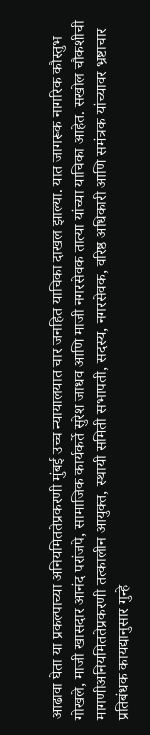आढावा घेता या प्रकल्पाच्या अनियमिततेप्रकरणी मुंबई उच्च न्यायालयात चार जनहित याचिका दाखल झाल्या. यात जागरूक नागरिक कौस्तुभ गोखले, माजी खासदार आनंद परांजपे, सामाजिक कार्यकर्ते सुरेश जाधव आणि माजी नगरसेवक तात्या यांच्या याचिका आहेत. सखोल चौकशीची मागणीअनियमिततेप्रकरणी तत्कालीन आयुक्त, स्थायी समिती सभापती, सदस्य, नगरसेवक, वरिष्ठ अधिकारी आणि समंत्रक यांच्यावर भ्रष्टाचार प्रतिबंधक कायद्यानुसार गुन्हे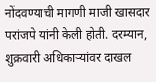नोंदवण्याची मागणी माजी खासदार परांजपे यांनी केली होती. दरम्यान, शुक्रवारी अधिकाऱ्यांवर दाखल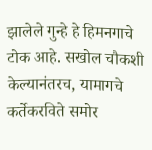झालेले गुन्हे हे हिमनगाचे टोक आहे. सखोल चौकशी केल्यानंतरच, यामागचे कर्तेकरविते समोर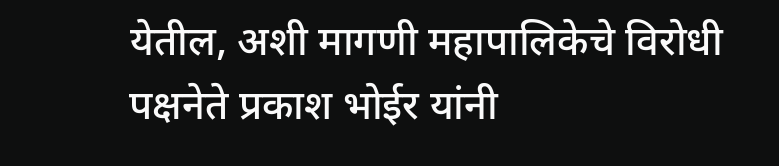येतील, अशी मागणी महापालिकेचे विरोधी पक्षनेते प्रकाश भोईर यांनी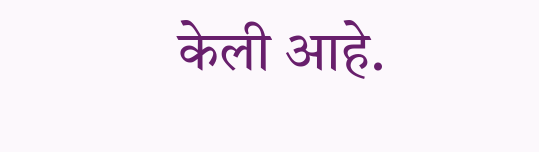केली आहे.